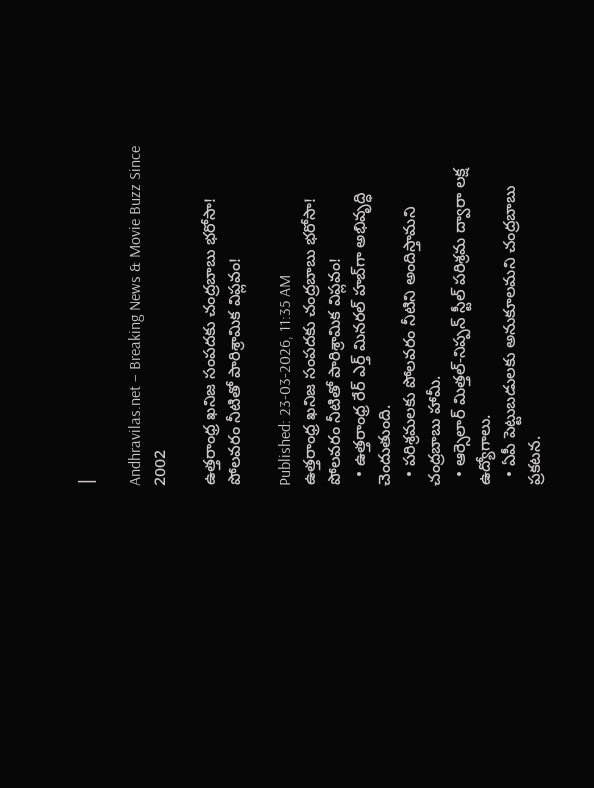|

Andhravilas.net – Breaking News & Movie Buzz Since 2002

ఉత్తరాంధ్ర ఖనిజ సంపదకు చంద్రబాబు భరోసా! పోలవరం నీటితో పారిశ్రామిక విప్లవం!

Published: 23-03-2026, 11:35 AM
ఉత్తరాంధ్ర ఖనిజ సంపదకు చంద్రబాబు భరోసా! పోలవరం నీటితో పారిశ్రామిక విప్లవం!
  • ఉత్తరాంధ్ర రేర్ ఎర్త్ మినరల్ హబ్‌గా అభివృద్ధి చెందుతుంది.
  • పరిశ్రమలకు పోలవరం నీటిని అందిస్తామని చంద్రబాబు హామీ.
  • ఆర్సెలార్ మిత్తల్-నిప్పన్ స్టీల్ పరిశ్రమ ద్వారా లక్ష ఉద్యోగాలు.
  • ఏపీ పెట్టుబడులకు అనుకూలమని చంద్రబాబు ప్రకటన.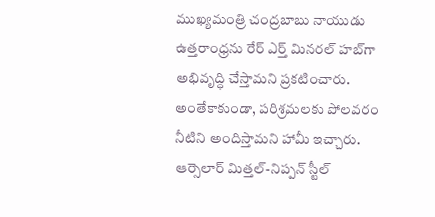ముఖ్యమంత్రి చంద్రబాబు నాయుడు ఉత్తరాంధ్రను రేర్ ఎర్త్ మినరల్ హబ్‌గా అభివృద్ధి చేస్తామని ప్రకటించారు. అంతేకాకుండా, పరిశ్రమలకు పోలవరం నీటిని అందిస్తామని హామీ ఇచ్చారు. ఆర్సెలార్ మిత్తల్-నిప్పన్ స్టీల్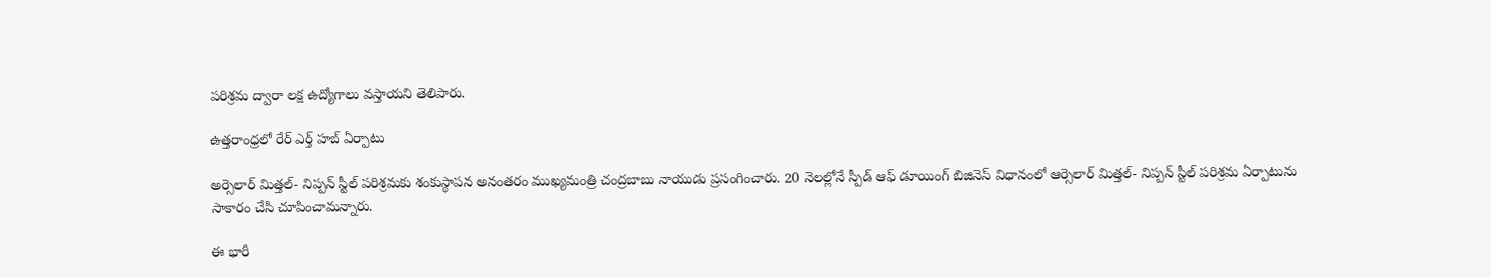పరిశ్రమ ద్వారా లక్ష ఉద్యోగాలు వస్తాయని తెలిపారు.

ఉత్తరాంధ్రలో రేర్ ఎర్త్ హబ్ ఏర్పాటు

అర్సెలార్ మిత్తల్- నిప్పన్ స్టీల్ పరిశ్రమకు శంకుస్థాపన అనంతరం ముఖ్యమంత్రి చంద్రబాబు నాయుడు ప్రసంగించారు. 20 నెలల్లోనే స్పీడ్ ఆఫ్ డూయింగ్ బిజినెస్ విధానంలో ఆర్సెలార్ మిత్తల్- నిప్పన్ స్టీల్ పరిశ్రమ ఏర్పాటును సాకారం చేసి చూపించామన్నారు.

ఈ భారీ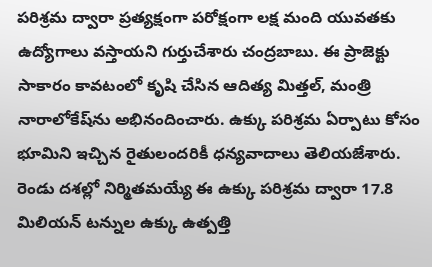పరిశ్రమ ద్వారా ప్రత్యక్షంగా పరోక్షంగా లక్ష మంది యువతకు ఉద్యోగాలు వస్తాయని గుర్తుచేశారు చంద్రబాబు. ఈ ప్రాజెక్టు సాకారం కావటంలో కృషి చేసిన ఆదిత్య మిత్తల్, మంత్రి నారాలోకేష్‌ను అభినందించారు. ఉక్కు పరిశ్రమ ఏర్పాటు కోసం భూమిని ఇచ్చిన రైతులందరికీ ధన్యవాదాలు తెలియజేశారు. రెండు దశల్లో నిర్మితమయ్యే ఈ ఉక్కు పరిశ్రమ ద్వారా 17.8 మిలియన్ టన్నుల ఉక్కు ఉత్పత్తి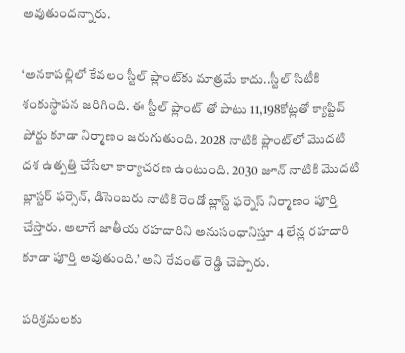అవుతుందన్నారు.

‘అనకాపల్లిలో కేవలం స్టీల్ ప్లాంట్‌కు మాత్రమే కాదు..స్టీల్ సిటీకి శంకుస్థాపన జరిగింది. ఈ స్టీల్ ప్లాంట్ తో పాటు 11,198కోట్లతో క్యాప్టివ్ పోర్టు కూడా నిర్మాణం జరుగుతుంది. 2028 నాటికి ప్లాంట్‌లో మొదటి దశ ఉత్పత్తి చేసేలా కార్యాచరణ ఉంటుంది. 2030 జూన్ నాటికి మొదటి బ్లాస్టర్ ఫర్సెన్, డిసెంబరు నాటికి రెండో బ్లాస్ట్ ఫర్నెస్ నిర్మాణం పూర్తి చేస్తారు. అలాగే జాతీయ రహదారిని అనుసంధానిస్తూ 4 లేన్ల రహదారి కూడా పూర్తి అవుతుంది.’ అని రేవంత్ రెడ్డి చెప్పారు.

పరిశ్రమలకు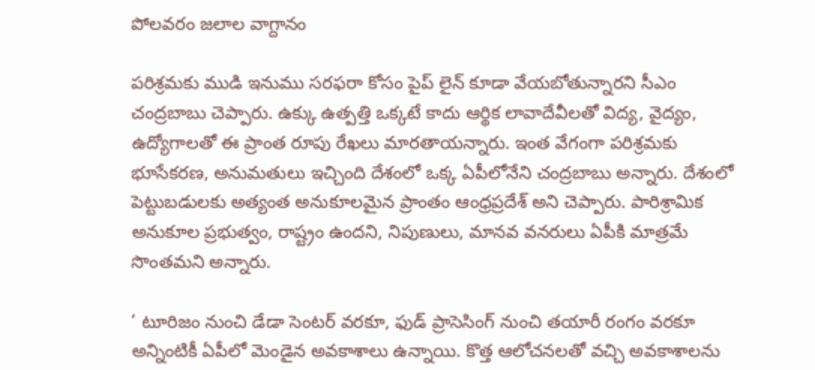పోలవరం జలాల వాగ్దానం

పరిశ్రమకు ముడి ఇనుము సరఫరా కోసం పైప్ లైన్ కూడా వేయబోతున్నారని సీఎం చంద్రబాబు చెప్పారు. ఉక్కు ఉత్పత్తి ఒక్కటే కాదు ఆర్థిక లావాదేవీలతో విద్య, వైద్యం, ఉద్యోగాలతో ఈ ప్రాంత రూపు రేఖలు మారతాయన్నారు. ఇంత వేగంగా పరిశ్రమకు భూసేకరణ, అనుమతులు ఇచ్చింది దేశంలో ఒక్క ఏపీలోనేని చంద్రబాబు అన్నారు. దేశంలో పెట్టుబడులకు అత్యంత అనుకూలమైన ప్రాంతం ఆంధ్రప్రదేశ్ అని చెప్పారు. పారిశ్రామిక అనుకూల ప్రభుత్వం, రాష్ట్రం ఉందని, నిపుణులు, మానవ వనరులు ఏపీకి మాత్రమే సొంతమని అన్నారు.

‘ టూరిజం నుంచి డేడా సెంటర్ వరకూ, ఫుడ్ ప్రాసెసింగ్ నుంచి తయారీ రంగం వరకూ అన్నింటికీ ఏపీలో మెండైన అవకాశాలు ఉన్నాయి. కొత్త ఆలోచనలతో వచ్చి అవకాశాలను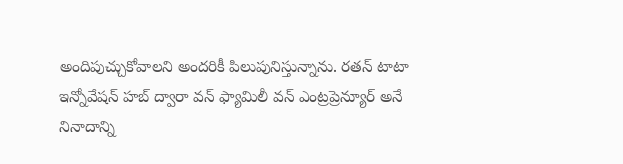అందిపుచ్చుకోవాలని అందరికీ పిలుపునిస్తున్నాను. రతన్ టాటా ఇన్నోవేషన్ హబ్ ద్వారా వన్ ఫ్యామిలీ వన్ ఎంట్రప్రెన్యూర్ అనే నినాదాన్ని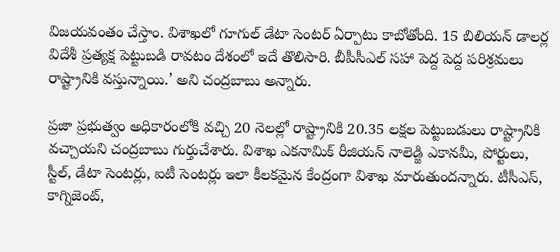విజయవంతం చేస్తాం. విశాఖలో గూగుల్ డేటా సెంటర్ ఏర్పాటు కాబోతోంది. 15 బిలియన్ డాలర్ల విదేశీ ప్రత్యక్ష పెట్టుబడి రావటం దేశంలో ఇదే తొలిసారి. బీపీసీఎల్ సహా పెద్ద పెద్ద పరిశ్రమలు రాష్ట్రానికి వస్తున్నాయి.’ అని చంద్రబాబు అన్నారు.

ప్రజా ప్రభుత్వం అధికారంలోకి వచ్చి 20 నెలల్లో రాష్ట్రానికి 20.35 లక్షల పెట్టుబడులు రాష్ట్రానికి వచ్చాయని చంద్రబాబు గుర్తుచేశారు. విశాఖ ఎకనామిక్ రీజియన్ నాలెడ్జి ఎకానమీ, పోర్టులు, స్టీల్, డేటా సెంటర్లు, ఐటీ సెంటర్లు ఇలా కీలకమైన కేంద్రంగా విశాఖ మారుతుందన్నారు. టీసీఎస్, కాగ్నిజెంట్,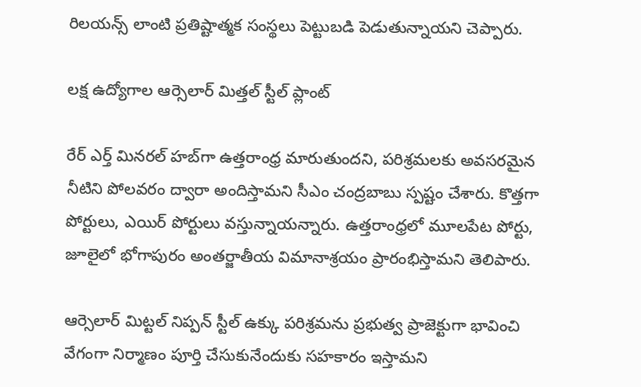రిలయన్స్ లాంటి ప్రతిష్టాత్మక సంస్థలు పెట్టుబడి పెడుతున్నాయని చెప్పారు.

లక్ష ఉద్యోగాల ఆర్సెలార్ మిత్తల్ స్టీల్ ప్లాంట్

రేర్ ఎర్త్ మినరల్ హబ్‌గా ఉత్తరాంధ్ర మారుతుందని, పరిశ్రమలకు అవసరమైన నీటిని పోలవరం ద్వారా అందిస్తామని సీఎం చంద్రబాబు స్పష్టం చేశారు. కొత్తగా పోర్టులు, ఎయిర్ పోర్టులు వస్తున్నాయన్నారు. ఉత్తరాంధ్రలో మూలపేట పోర్టు, జూలైలో భోగాపురం అంతర్జాతీయ విమానాశ్రయం ప్రారంభిస్తామని తెలిపారు.

ఆర్సెలార్ మిట్టల్ నిప్పన్ స్టీల్ ఉక్కు పరిశ్రమను ప్రభుత్వ ప్రాజెక్టుగా భావించి వేగంగా నిర్మాణం పూర్తి చేసుకునేందుకు సహకారం ఇస్తామని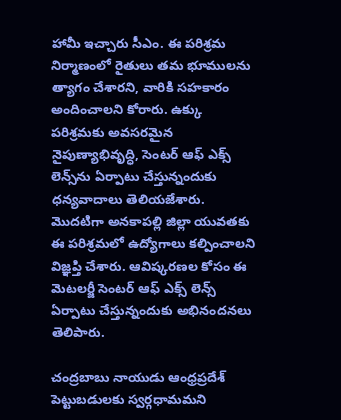హామీ ఇచ్చారు సీఎం. ఈ పరిశ్రమ నిర్మాణంలో రైతులు తమ భూములను త్యాగం చేశారని, వారికి సహకారం అందించాలని కోరారు. ఉక్కు పరిశ్రమకు అవసరమైన నైపుణ్యాభివృద్ధి, సెంటర్ ఆఫ్ ఎక్స్ లెన్స్‌ను ఏర్పాటు చేస్తున్నందుకు ధన్యవాదాలు తెలియజేశారు. మొదటిగా అనకాపల్లి జిల్లా యువతకు ఈ పరిశ్రమలో ఉద్యోగాలు కల్పించాలని విజ్ఞప్తి చేశారు. ఆవిష్కరణల కోసం ఈ మెటలర్జీ సెంటర్ ఆఫ్ ఎక్స్ లెన్స్ ఏర్పాటు చేస్తున్నందుకు అభినందనలు తెలిపారు.

చంద్రబాబు నాయుడు ఆంధ్రప్రదేశ్ పెట్టుబడులకు స్వర్గధామమని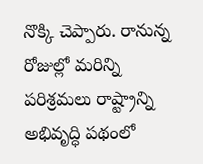నొక్కి చెప్పారు. రానున్న రోజుల్లో మరిన్ని పరిశ్రమలు రాష్ట్రాన్ని అభివృద్ధి పథంలో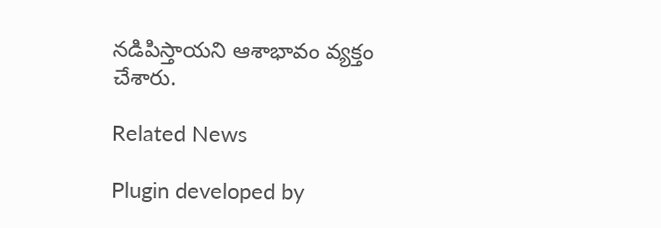నడిపిస్తాయని ఆశాభావం వ్యక్తం చేశారు.

Related News

Plugin developed by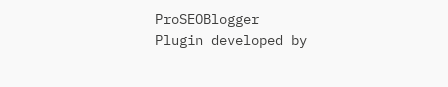ProSEOBlogger
Plugin developed by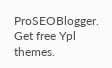ProSEOBlogger. Get free Ypl themes.